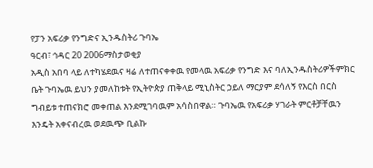የፓን አፍሪቃ የንግድና ኢንዱስትሪ ጉባኤ
ዓርብ፣ ኅዳር 20 2006ማስታወቂያ
አዲስ አበባ ላይ ለተካሄደዉና ዛሬ ለተጠናቀቀዉ የመላዉ አፍሪቃ የንግድ እና ባለኢንዱስትሪዎችምክር ቤት ጉባኤዉ ይህን ያመለከቱት የኢትዮጵያ ጠቅላይ ሚኒስትር ኃይለ ማርያም ደሳለኝ የእርስ በርስ ግብይቱ ተጠናክሮ መቀጠል እንደሚገባዉም አሳስበዋል። ጉባኤዉ የአፍሪቃ ሃገራት ምርቶቻቸዉን እንዴት አቀናብረዉ ወደዉጭ ቢልኩ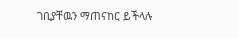ገቢያቸዉን ማጠናከር ይችላሉ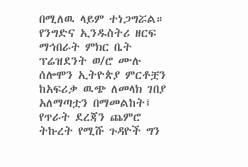በሚለዉ ላይም ተነጋግሯል። የንግድና ኢንዱስትሪ ዘርፍ ማኅበራት ምክር ቤት ፕሬዝደንት ወ/ሮ ሙሉ ሰሎሞን ኢትዮጵያ ምርቶቿን ከአፍሪቃ ዉጭ ለመላክ ገበያ አለማጣቷን በማመልከት፤ የጥራት ደረጃን ጨምሮ ትኩረት የሚሹ ጉዳዮች ግን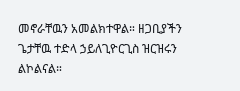መኖራቸዉን አመልክተዋል። ዘጋቢያችን ጌታቸዉ ተድላ ኃይለጊዮርጊስ ዝርዝሩን ልኮልናል።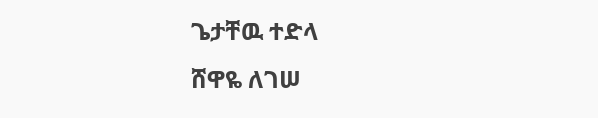ጌታቸዉ ተድላ
ሸዋዬ ለገሠ